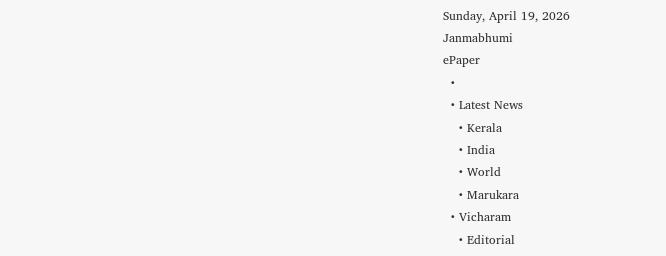Sunday, April 19, 2026
Janmabhumi
ePaper
  •
  • Latest News
    • Kerala
    • India
    • World
    • Marukara
  • Vicharam
    • Editorial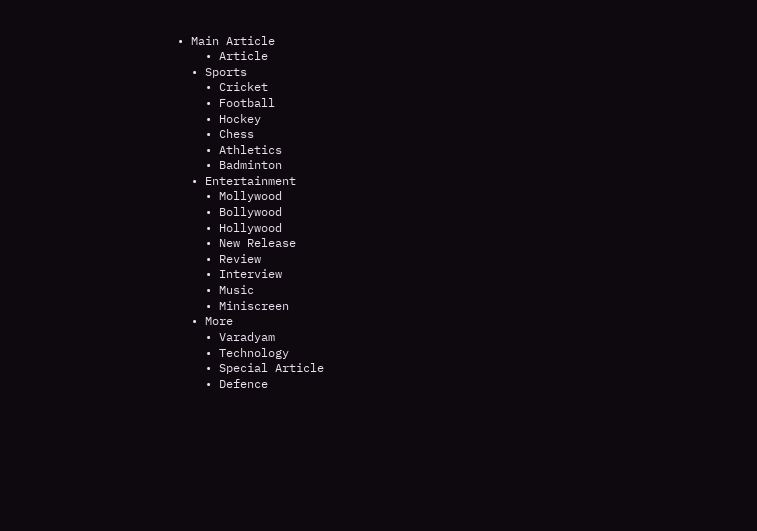• Main Article
    • Article
  • Sports
    • Cricket
    • Football
    • Hockey
    • Chess
    • Athletics
    • Badminton
  • Entertainment
    • Mollywood
    • Bollywood
    • Hollywood
    • New Release
    • Review
    • Interview
    • Music
    • Miniscreen
  • More
    • Varadyam
    • Technology
    • Special Article
    • Defence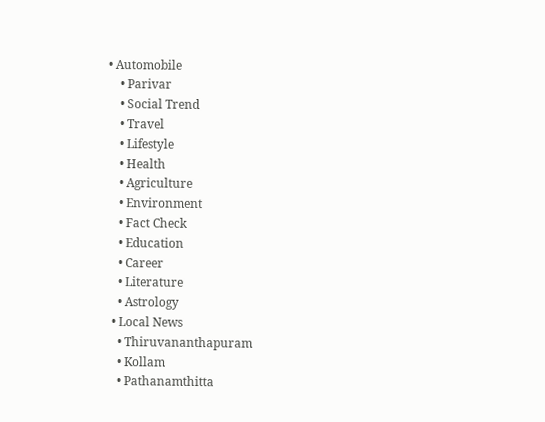• Automobile
    • Parivar
    • Social Trend
    • Travel
    • Lifestyle
    • Health
    • Agriculture
    • Environment
    • Fact Check
    • Education
    • Career
    • Literature
    • Astrology
  • Local News
    • Thiruvananthapuram
    • Kollam
    • Pathanamthitta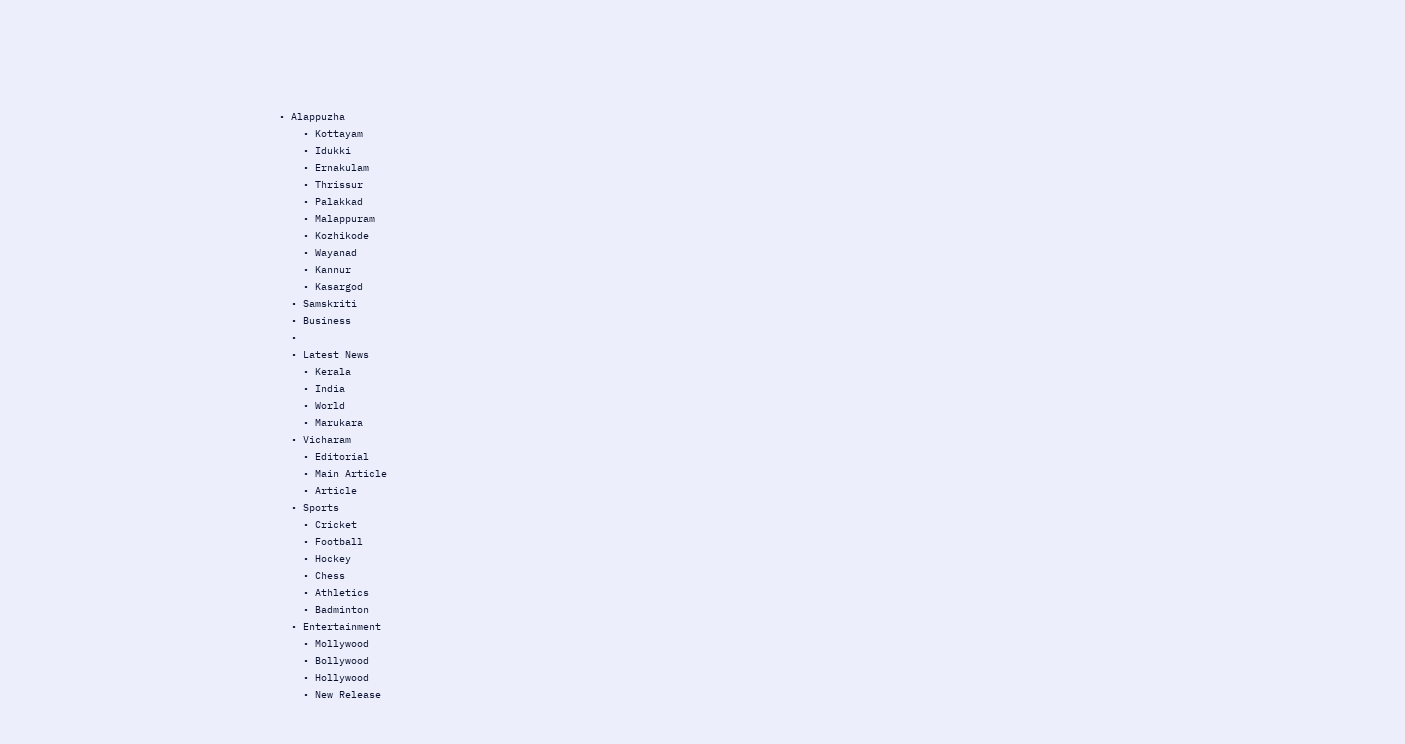• Alappuzha
    • Kottayam
    • Idukki
    • Ernakulam
    • Thrissur
    • Palakkad
    • Malappuram
    • Kozhikode
    • Wayanad
    • Kannur
    • Kasargod
  • Samskriti
  • Business
  •
  • Latest News
    • Kerala
    • India
    • World
    • Marukara
  • Vicharam
    • Editorial
    • Main Article
    • Article
  • Sports
    • Cricket
    • Football
    • Hockey
    • Chess
    • Athletics
    • Badminton
  • Entertainment
    • Mollywood
    • Bollywood
    • Hollywood
    • New Release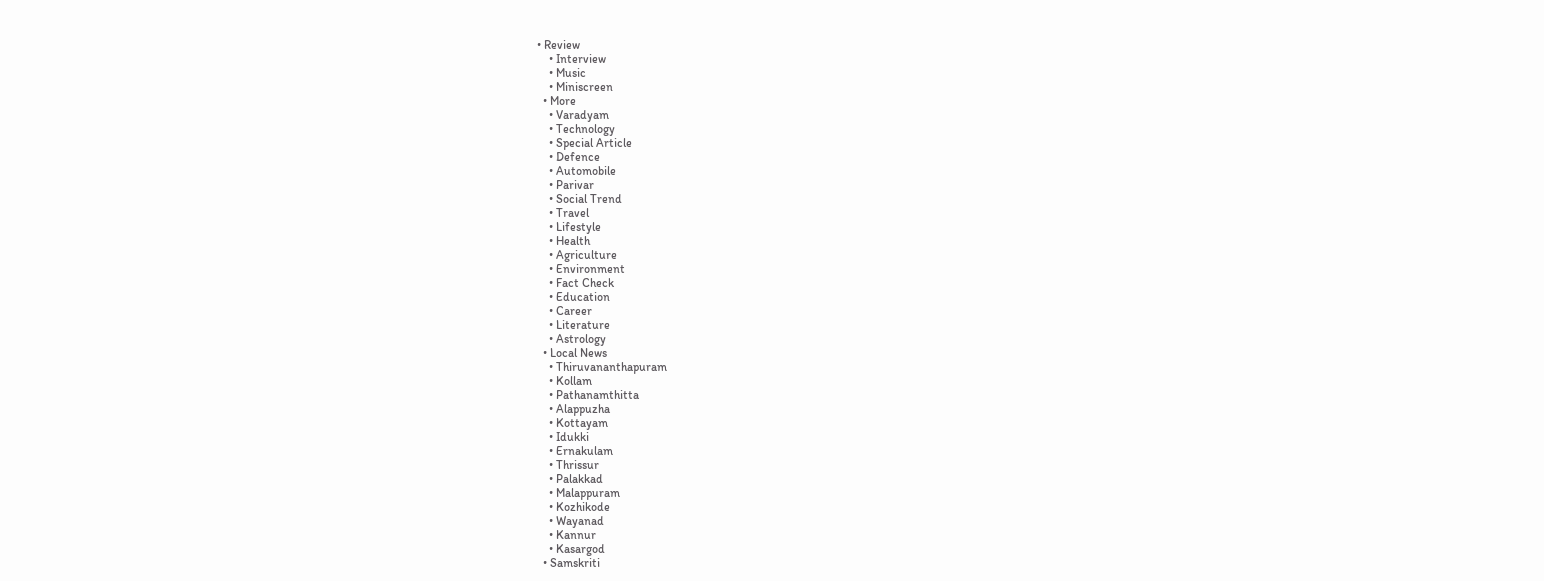• Review
    • Interview
    • Music
    • Miniscreen
  • More
    • Varadyam
    • Technology
    • Special Article
    • Defence
    • Automobile
    • Parivar
    • Social Trend
    • Travel
    • Lifestyle
    • Health
    • Agriculture
    • Environment
    • Fact Check
    • Education
    • Career
    • Literature
    • Astrology
  • Local News
    • Thiruvananthapuram
    • Kollam
    • Pathanamthitta
    • Alappuzha
    • Kottayam
    • Idukki
    • Ernakulam
    • Thrissur
    • Palakkad
    • Malappuram
    • Kozhikode
    • Wayanad
    • Kannur
    • Kasargod
  • Samskriti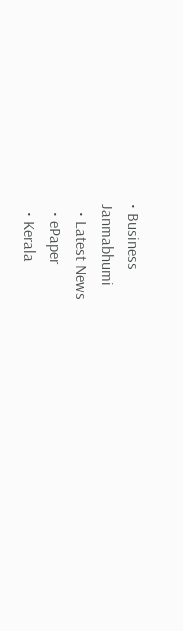• Business
Janmabhumi
  • Latest News
  • ePaper
  • Kerala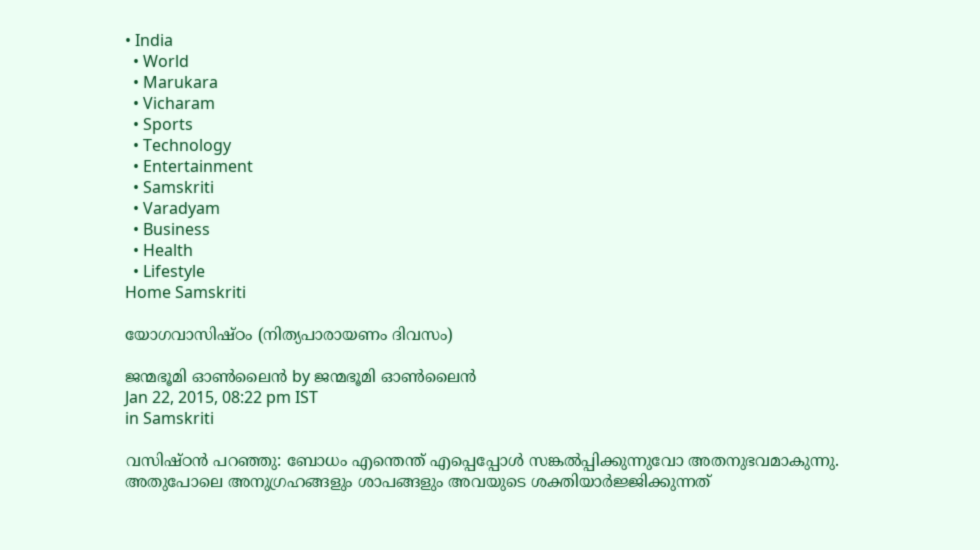• India
  • World
  • Marukara
  • Vicharam
  • Sports
  • Technology
  • Entertainment
  • Samskriti
  • Varadyam
  • Business
  • Health
  • Lifestyle
Home Samskriti

യോഗവാസിഷ്ഠം (നിത്യപാരായണം ദിവസം)

ജന്മഭൂമി ഓണ്‍ലൈന്‍ by ജന്മഭൂമി ഓണ്‍ലൈന്‍
Jan 22, 2015, 08:22 pm IST
in Samskriti

വസിഷ്ഠന്‍ പറഞ്ഞു: ബോധം എന്തെന്ത് എപ്പെപ്പോള്‍ സങ്കല്‍പ്പിക്കുന്നുവോ അതനുഭവമാകുന്നു. അതുപോലെ അനുഗ്രഹങ്ങളും ശാപങ്ങളും അവയുടെ ശക്തിയാര്‍ജ്ജിക്കുന്നത്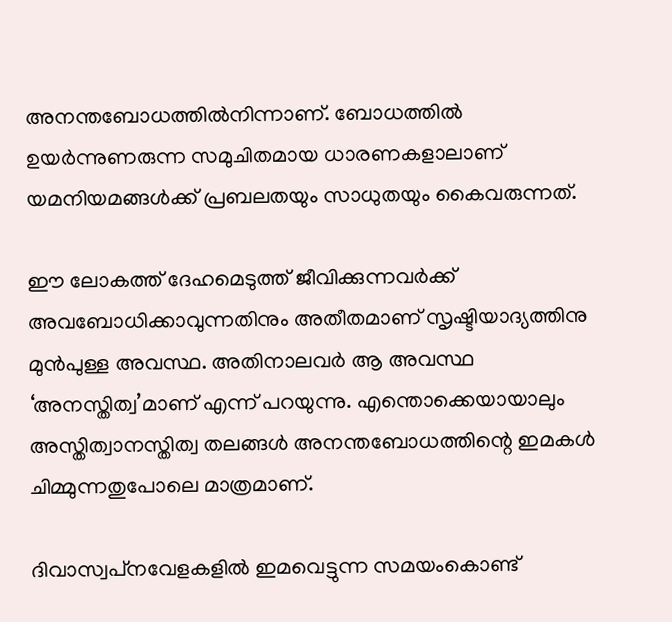അനന്തബോധത്തില്‍നിന്നാണ്. ബോധത്തില്‍ ഉയര്‍ന്നുണരുന്ന സമുചിതമായ ധാരണകളാലാണ് യമനിയമങ്ങള്‍ക്ക് പ്രബലതയും സാധുതയും കൈവരുന്നത്.

ഈ ലോകത്ത് ദേഹമെടുത്ത് ജീവിക്കുന്നവര്‍ക്ക് അവബോധിക്കാവുന്നതിനും അതീതമാണ് സൃഷ്ടിയാദ്യത്തിനു മുന്‍പുള്ള അവസ്ഥ. അതിനാലവര്‍ ആ അവസ്ഥ ‘അനസ്തിത്വ’മാണ് എന്ന് പറയുന്നു. എന്തൊക്കെയായാലും അസ്തിത്വാനസ്തിത്വ തലങ്ങള്‍ അനന്തബോധത്തിന്റെ ഇമകള്‍ ചിമ്മുന്നതുപോലെ മാത്രമാണ്.

ദിവാസ്വപ്‌നവേളകളില്‍ ഇമവെട്ടുന്ന സമയംകൊണ്ട്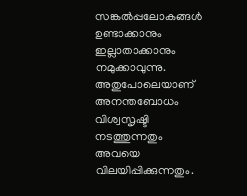സങ്കല്‍പ്പലോകങ്ങള്‍ ഉണ്ടാക്കാനും ഇല്ലാതാക്കാനും നമുക്കാവുന്നു. അതുപോലെയാണ് അനന്തബോധം വിശ്വസൃഷ്ടി നടത്തുന്നതും അവയെ വിലയിപ്പിക്കുന്നതും.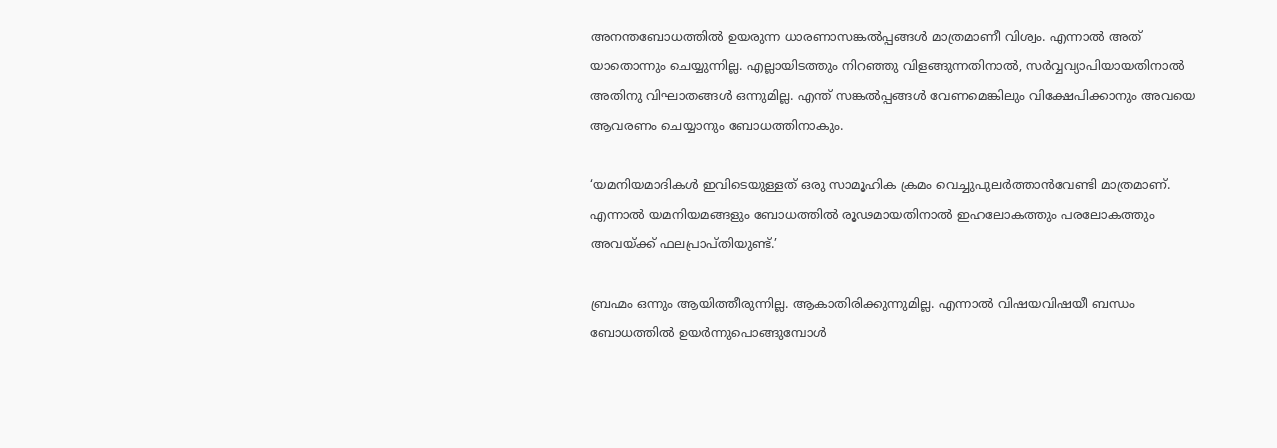അനന്തബോധത്തില്‍ ഉയരുന്ന ധാരണാസങ്കല്‍പ്പങ്ങള്‍ മാത്രമാണീ വിശ്വം. എന്നാല്‍ അത് യാതൊന്നും ചെയ്യുന്നില്ല. എല്ലായിടത്തും നിറഞ്ഞു വിളങ്ങുന്നതിനാല്‍, സര്‍വ്വവ്യാപിയായതിനാല്‍ അതിനു വിഘാതങ്ങള്‍ ഒന്നുമില്ല. എന്ത് സങ്കല്‍പ്പങ്ങള്‍ വേണമെങ്കിലും വിക്ഷേപിക്കാനും അവയെ ആവരണം ചെയ്യാനും ബോധത്തിനാകും.

‘യമനിയമാദികള്‍ ഇവിടെയുള്ളത് ഒരു സാമൂഹിക ക്രമം വെച്ചുപുലര്‍ത്താന്‍വേണ്ടി മാത്രമാണ്. എന്നാല്‍ യമനിയമങ്ങളും ബോധത്തില്‍ രൂഢമായതിനാല്‍ ഇഹലോകത്തും പരലോകത്തും അവയ്‌ക്ക് ഫലപ്രാപ്തിയുണ്ട്.’

ബ്രഹ്മം ഒന്നും ആയിത്തീരുന്നില്ല. ആകാതിരിക്കുന്നുമില്ല. എന്നാല്‍ വിഷയവിഷയീ ബന്ധം ബോധത്തില്‍ ഉയര്‍ന്നുപൊങ്ങുമ്പോള്‍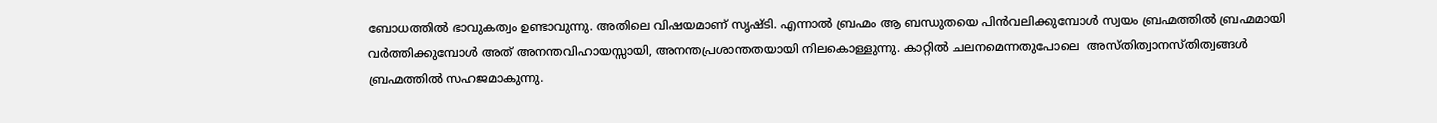ബോധത്തില്‍ ഭാവുകത്വം ഉണ്ടാവുന്നു. അതിലെ വിഷയമാണ് സൃഷ്ടി. എന്നാല്‍ ബ്രഹ്മം ആ ബന്ധുതയെ പിന്‍വലിക്കുമ്പോള്‍ സ്വയം ബ്രഹ്മത്തില്‍ ബ്രഹ്മമായി വര്‍ത്തിക്കുമ്പോള്‍ അത് അനന്തവിഹായസ്സായി, അനന്തപ്രശാന്തതയായി നിലകൊള്ളുന്നു. കാറ്റില്‍ ചലനമെന്നതുപോലെ  അസ്തിത്വാനസ്തിത്വങ്ങള്‍ ബ്രഹ്മത്തില്‍ സഹജമാകുന്നു.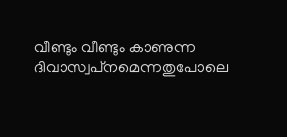വീണ്ടും വീണ്ടും കാണുന്ന ദിവാസ്വപ്‌നമെന്നതുപോലെ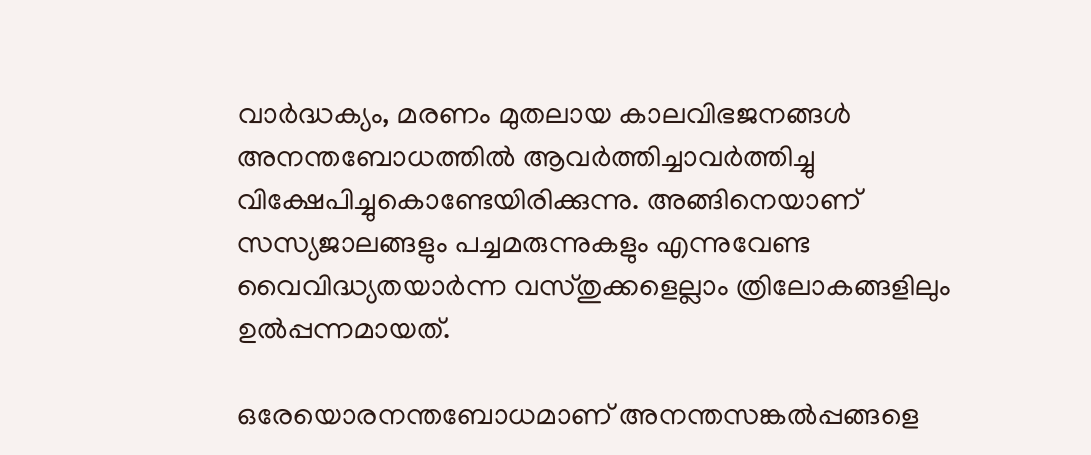വാര്‍ദ്ധക്യം, മരണം മുതലായ കാലവിഭജനങ്ങള്‍ അനന്തബോധത്തില്‍ ആവര്‍ത്തിച്ചാവര്‍ത്തിച്ചു വിക്ഷേപിച്ചുകൊണ്ടേയിരിക്കുന്നു. അങ്ങിനെയാണ് സസ്യജാലങ്ങളും പച്ചമരുന്നുകളും എന്നുവേണ്ട വൈവിദ്ധ്യതയാര്‍ന്ന വസ്തുക്കളെല്ലാം ത്രിലോകങ്ങളിലും ഉല്‍പ്പന്നമായത്.

ഒരേയൊരനന്തബോധമാണ് അനന്തസങ്കല്‍പ്പങ്ങളെ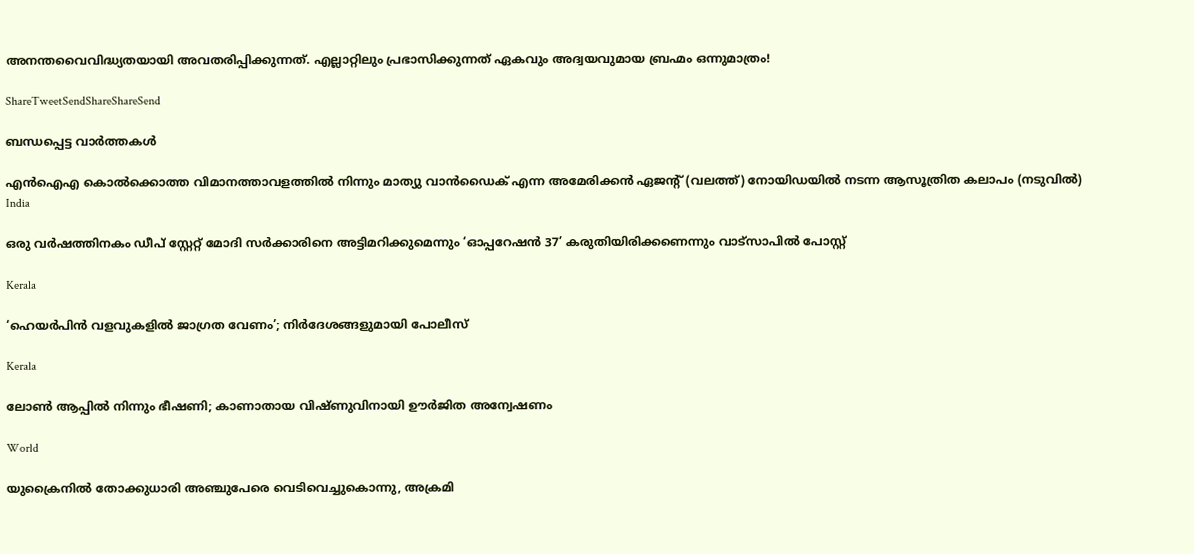അനന്തവൈവിദ്ധ്യതയായി അവതരിപ്പിക്കുന്നത്. എല്ലാറ്റിലും പ്രഭാസിക്കുന്നത് ഏകവും അദ്വയവുമായ ബ്രഹ്മം ഒന്നുമാത്രം!

ShareTweetSendShareShareSend

ബന്ധപ്പെട്ട വാര്‍ത്തകള്‍

എന്‍ഐഎ കൊല്‍ക്കൊത്ത വിമാനത്താവളത്തില്‍ നിന്നും മാത്യു വാന്‍ഡൈക് എന്ന അമേരിക്കന്‍ ഏജന്‍റ് (വലത്ത്) നോയിഡയില്‍ നടന്ന ആസൂത്രിത കലാപം (നടുവില്‍)
India

ഒരു വര്‍ഷത്തിനകം ഡീപ് സ്റ്റേറ്റ് മോദി സര്‍ക്കാരിനെ അട്ടിമറിക്കുമെന്നും ‘ഓപ്പറേഷന്‍ 37’ കരുതിയിരിക്കണെന്നും വാട്സാപില്‍ പോസ്റ്റ്

Kerala

‘ഹെയർപിൻ വളവുകളിൽ ജാഗ്രത വേണം’; നിർദേശങ്ങളുമായി പോലീസ്

Kerala

ലോൺ ആപ്പിൽ നിന്നും ഭീഷണി; കാണാതായ വിഷ്ണുവിനായി ഊർജിത അന്വേഷണം

World

യുക്രൈനിൽ തോക്കുധാരി അഞ്ചുപേരെ വെടിവെച്ചുകൊന്നു, അക്രമി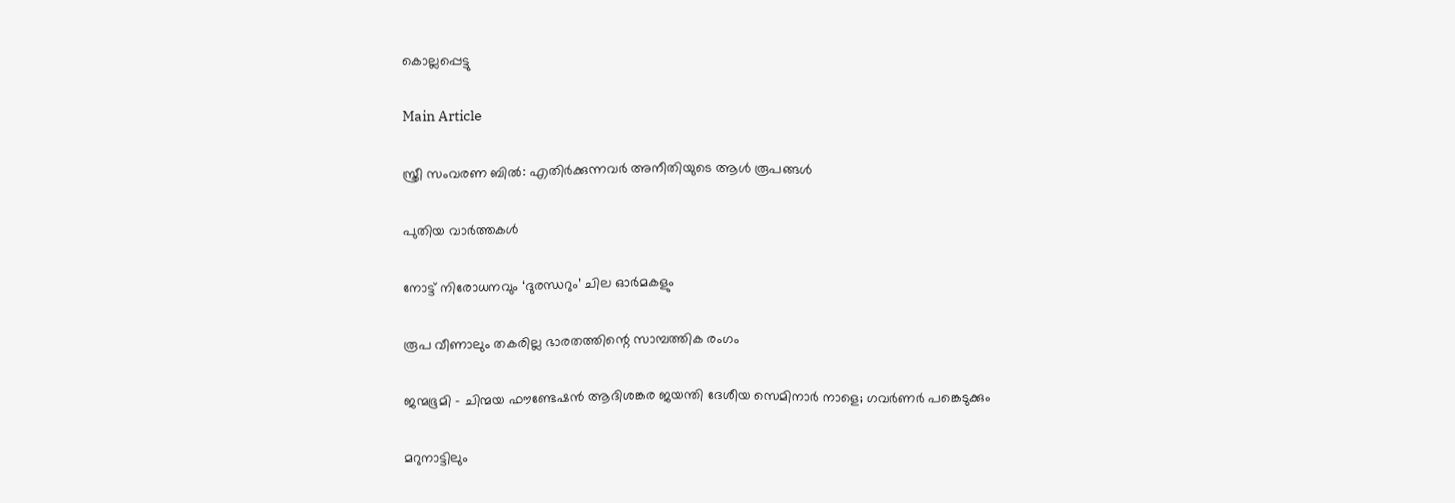കൊല്ലപ്പെട്ടു

Main Article

സ്ത്രീ സംവരണ ബില്‍: എതിര്‍ക്കുന്നവര്‍ അനീതിയുടെ ആള്‍ രൂപങ്ങള്‍

പുതിയ വാര്‍ത്തകള്‍

നോട്ട് നിരോധനവും ‘ദുരന്ധറും’ ചില ഓര്‍മകളും

രൂപ വീണാലും തകരില്ല ഭാരതത്തിന്റെ സാമ്പത്തിക രംഗം

ജന്മഭൂമി – ചിന്മയ ഫൗണ്ടേഷന്‍ ആദിശങ്കര ജയന്തി ദേശീയ സെമിനാര്‍ നാളെ; ഗവര്‍ണര്‍ പങ്കെടുക്കും

മറുനാട്ടിലും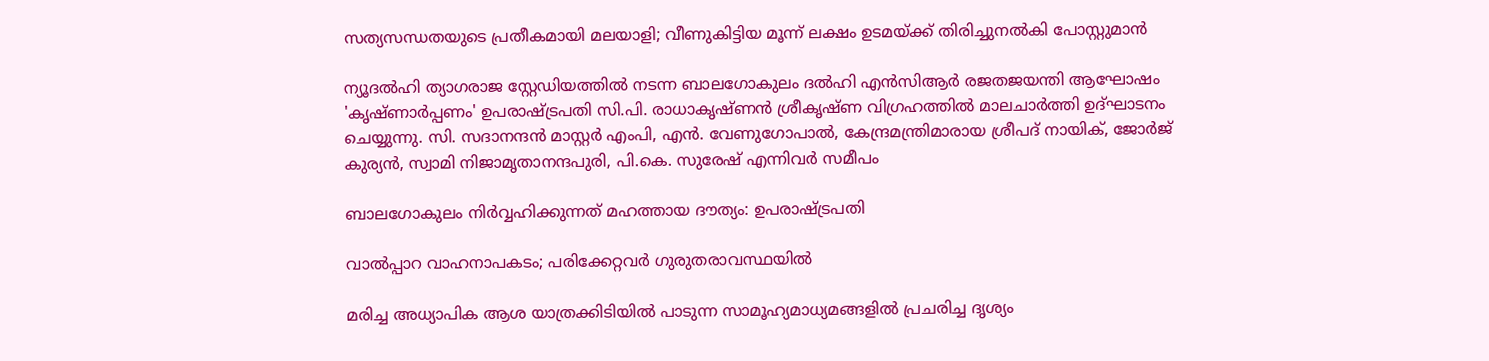സത്യസന്ധതയുടെ പ്രതീകമായി മലയാളി; വീണുകിട്ടിയ മൂന്ന് ലക്ഷം ഉടമയ്‌ക്ക് തിരിച്ചുനല്‍കി പോസ്റ്റുമാന്‍

ന്യൂദല്‍ഹി ത്യാഗരാജ സ്റ്റേഡിയത്തില്‍ നടന്ന ബാലഗോകുലം ദല്‍ഹി എന്‍സിആര്‍ രജതജയന്തി ആഘോഷം
'കൃഷ്ണാര്‍പ്പണം' ഉപരാഷ്ട്രപതി സി.പി. രാധാകൃഷ്ണന്‍ ശ്രീകൃഷ്ണ വിഗ്രഹത്തില്‍ മാലചാര്‍ത്തി ഉദ്ഘാടനം
ചെയ്യുന്നു. സി. സദാനന്ദന്‍ മാസ്റ്റര്‍ എംപി, എന്‍. വേണുഗോപാല്‍, കേന്ദ്രമന്ത്രിമാരായ ശ്രീപദ് നായിക്, ജോര്‍ജ്
കുര്യന്‍, സ്വാമി നിജാമൃതാനന്ദപുരി, പി.കെ. സുരേഷ് എന്നിവര്‍ സമീപം

ബാലഗോകുലം നിര്‍വ്വഹിക്കുന്നത് മഹത്തായ ദൗത്യം: ഉപരാഷ്‌ട്രപതി

വാല്‍പ്പാറ വാഹനാപകടം; പരിക്കേറ്റവര്‍ ഗുരുതരാവസ്ഥയില്‍

മരിച്ച അധ്യാപിക ആശ യാത്രക്കിടിയില്‍ പാടുന്ന സാമൂഹ്യമാധ്യമങ്ങളില്‍ പ്രചരിച്ച ദൃശ്യം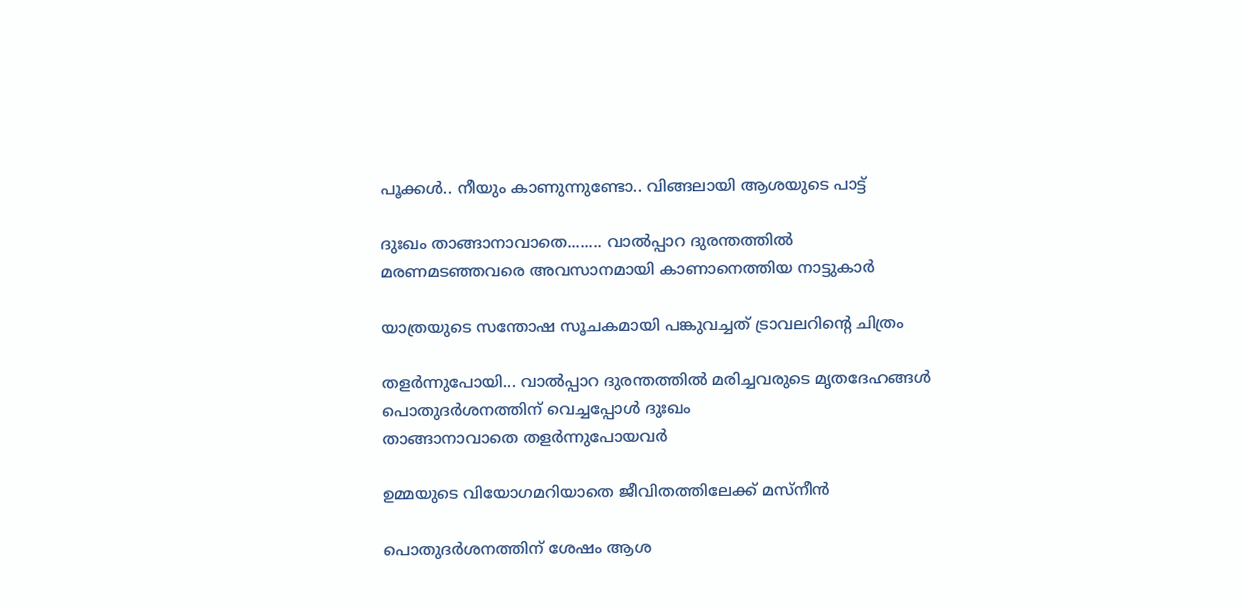പൂക്കള്‍.. നീയും കാണുന്നുണ്ടോ.. വിങ്ങലായി ആശയുടെ പാട്ട്

ദുഃഖം താങ്ങാനാവാതെ........ വാല്‍പ്പാറ ദുരന്തത്തില്‍ മരണമടഞ്ഞവരെ അവസാനമായി കാണാനെത്തിയ നാട്ടുകാര്‍

യാത്രയുടെ സന്തോഷ സൂചകമായി പങ്കുവച്ചത് ട്രാവലറിന്റെ ചിത്രം

തളര്‍ന്നുപോയി... വാല്‍പ്പാറ ദുരന്തത്തില്‍ മരിച്ചവരുടെ മൃതദേഹങ്ങള്‍ പൊതുദര്‍ശനത്തിന് വെച്ചപ്പോള്‍ ദുഃഖം
താങ്ങാനാവാതെ തളര്‍ന്നുപോയവര്‍

ഉമ്മയുടെ വിയോഗമറിയാതെ ജീവിതത്തിലേക്ക് മസ്നീന്‍

പൊതുദര്‍ശനത്തിന് ശേഷം ആശ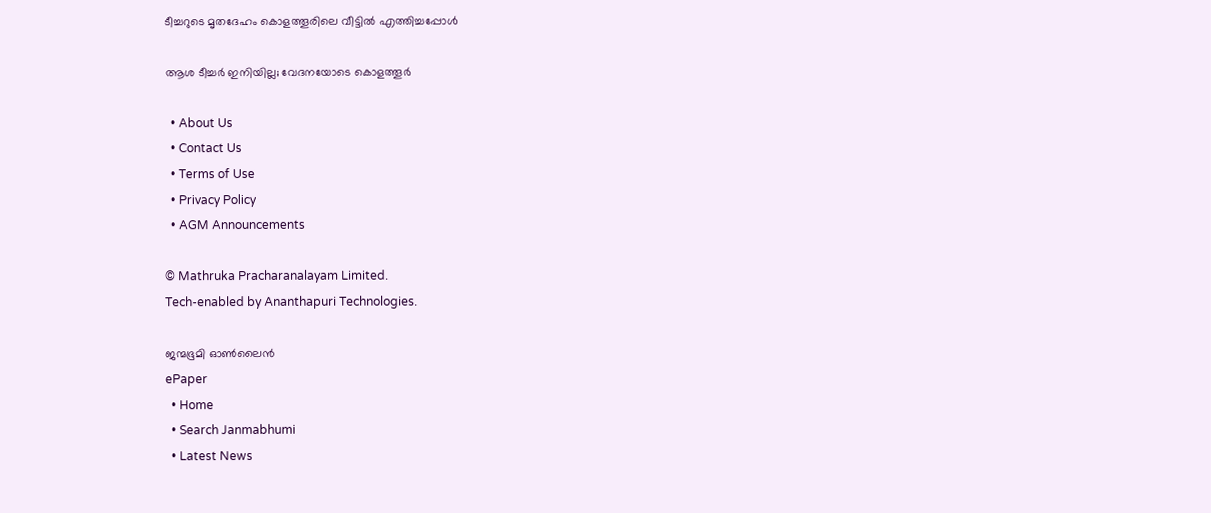ടീച്ചറുടെ മൃതദേഹം കൊളത്തൂരിലെ വീട്ടില്‍ എത്തിച്ചപ്പോള്‍

ആശ ടീച്ചര്‍ ഇനിയില്ല; വേദനയോടെ കൊളത്തൂര്‍

  • About Us
  • Contact Us
  • Terms of Use
  • Privacy Policy
  • AGM Announcements

© Mathruka Pracharanalayam Limited.
Tech-enabled by Ananthapuri Technologies.

ജന്മഭൂമി ഓണ്‍ലൈന്‍
ePaper
  • Home
  • Search Janmabhumi
  • Latest News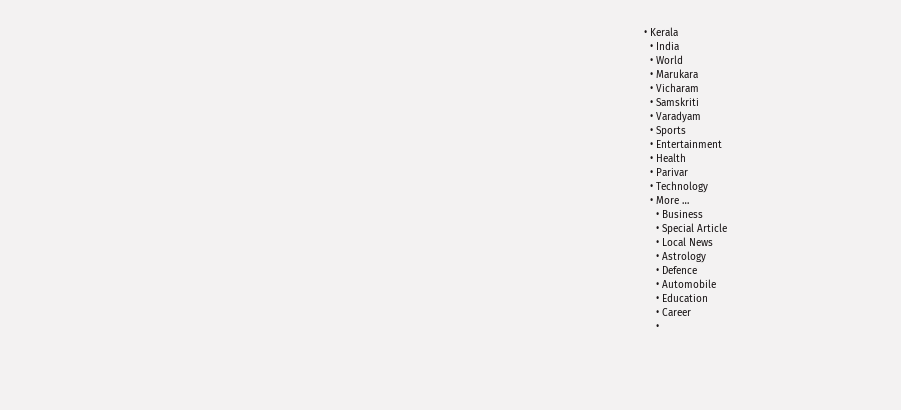• Kerala
  • India
  • World
  • Marukara
  • Vicharam
  • Samskriti
  • Varadyam
  • Sports
  • Entertainment
  • Health
  • Parivar
  • Technology
  • More …
    • Business
    • Special Article
    • Local News
    • Astrology
    • Defence
    • Automobile
    • Education
    • Career
    •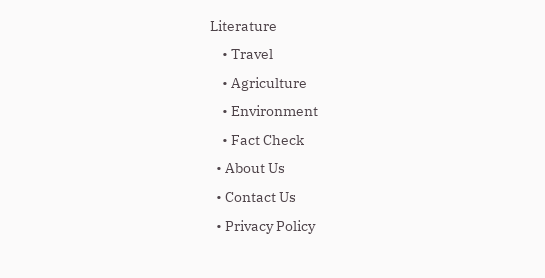Literature
    • Travel
    • Agriculture
    • Environment
    • Fact Check
  • About Us
  • Contact Us
  • Privacy Policy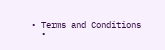• Terms and Conditions
  •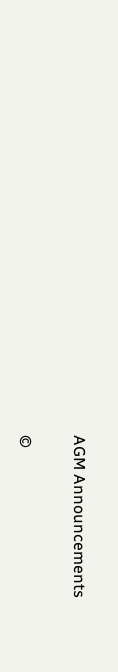AGM Announcements

©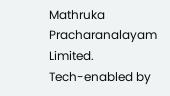Mathruka Pracharanalayam Limited.
Tech-enabled by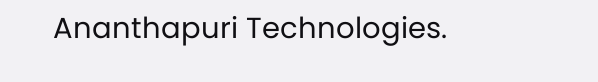Ananthapuri Technologies.